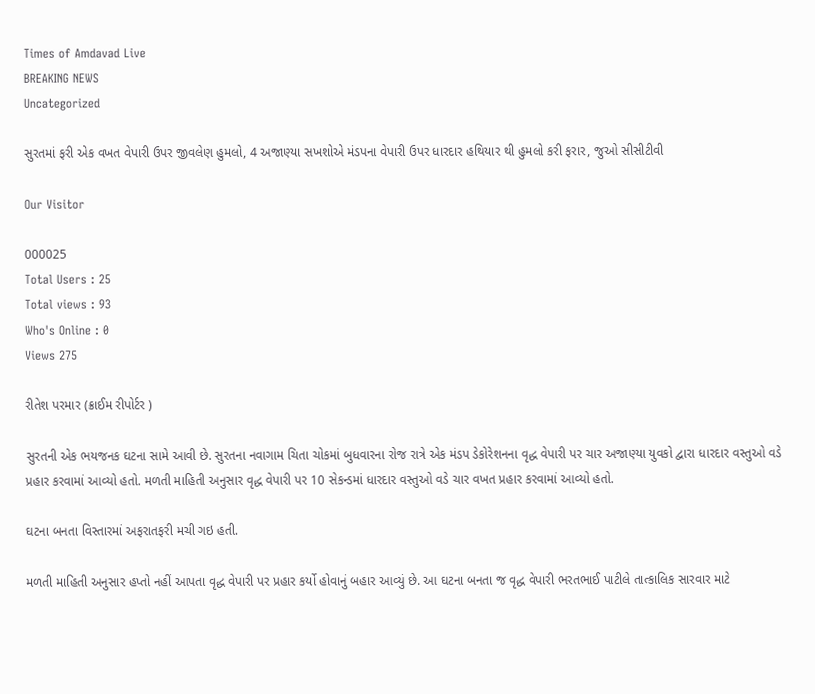Times of Amdavad Live
BREAKING NEWS
Uncategorized

સુરતમાં ફરી એક વખત વેપારી ઉપર જીવલેણ હુમલો, 4 અજાણ્યા સખશોએ મંડપના વેપારી ઉપર ધારદાર હથિયાર થી હુમલો કરી ફરાર, જુઓ સીસીટીવી

Our Visitor

000025
Total Users : 25
Total views : 93
Who's Online : 0
Views 275

રીતેશ પરમાર (ક્રાઈમ રીપોર્ટર )

સુરતની એક ભયજનક ઘટના સામે આવી છે. સુરતના નવાગામ ચિતા ચોકમાં બુધવારના રોજ રાત્રે એક મંડપ ડેકોરેશનના વૃદ્ધ વેપારી પર ચાર અજાણ્યા યુવકો દ્વારા ધારદાર વસ્તુઓ વડે પ્રહાર કરવામાં આવ્યો હતો. મળતી માહિતી અનુસાર વૃદ્ધ વેપારી પર 10 સેકન્ડમાં ધારદાર વસ્તુઓ વડે ચાર વખત પ્રહાર કરવામાં આવ્યો હતો.

ઘટના બનતા વિસ્તારમાં અફરાતફરી મચી ગઇ હતી.

મળતી માહિતી અનુસાર હપ્તો નહીં આપતા વૃદ્ધ વેપારી પર પ્રહાર કર્યો હોવાનું બહાર આવ્યું છે. આ ઘટના બનતા જ વૃદ્ધ વેપારી ભરતભાઈ પાટીલે તાત્કાલિક સારવાર માટે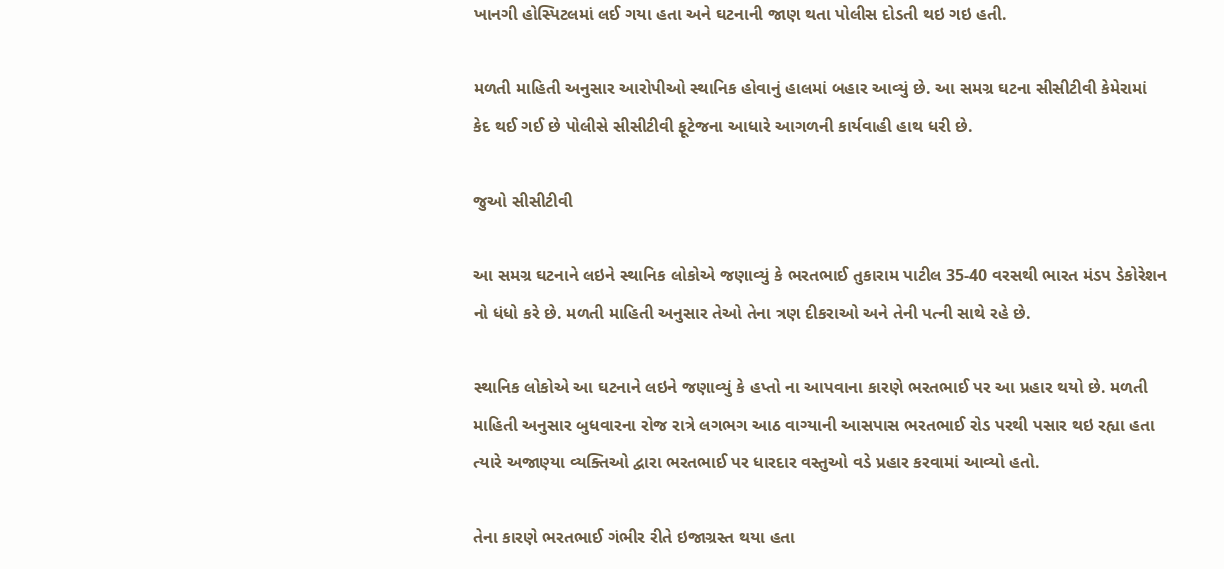ખાનગી હોસ્પિટલમાં લઈ ગયા હતા અને ઘટનાની જાણ થતા પોલીસ દોડતી થઇ ગઇ હતી.

મળતી માહિતી અનુસાર આરોપીઓ સ્થાનિક હોવાનું હાલમાં બહાર આવ્યું છે. આ સમગ્ર ઘટના સીસીટીવી કેમેરામાં કેદ થઈ ગઈ છે પોલીસે સીસીટીવી ફૂટેજના આધારે આગળની કાર્યવાહી હાથ ધરી છે.

જુઓ સીસીટીવી

આ સમગ્ર ઘટનાને લઇને સ્થાનિક લોકોએ જણાવ્યું કે ભરતભાઈ તુકારામ પાટીલ 35-40 વરસથી ભારત મંડપ ડેકોરેશન નો ધંધો કરે છે. મળતી માહિતી અનુસાર તેઓ તેના ત્રણ દીકરાઓ અને તેની પત્ની સાથે રહે છે.

સ્થાનિક લોકોએ આ ઘટનાને લઇને જણાવ્યું કે હપ્તો ના આપવાના કારણે ભરતભાઈ પર આ પ્રહાર થયો છે. મળતી માહિતી અનુસાર બુધવારના રોજ રાત્રે લગભગ આઠ વાગ્યાની આસપાસ ભરતભાઈ રોડ પરથી પસાર થઇ રહ્યા હતા ત્યારે અજાણ્યા વ્યક્તિઓ દ્વારા ભરતભાઈ પર ધારદાર વસ્તુઓ વડે પ્રહાર કરવામાં આવ્યો હતો.

તેના કારણે ભરતભાઈ ગંભીર રીતે ઇજાગ્રસ્ત થયા હતા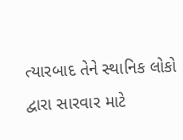ત્યારબાદ તેને સ્થાનિક લોકો દ્વારા સારવાર માટે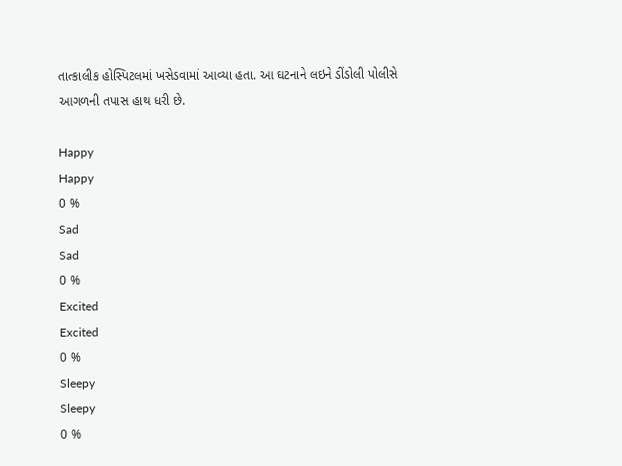તાત્કાલીક હોસ્પિટલમાં ખસેડવામાં આવ્યા હતા. આ ઘટનાને લઇને ડીંડોલી પોલીસે આગળની તપાસ હાથ ધરી છે.

Happy
Happy
0 %
Sad
Sad
0 %
Excited
Excited
0 %
Sleepy
Sleepy
0 %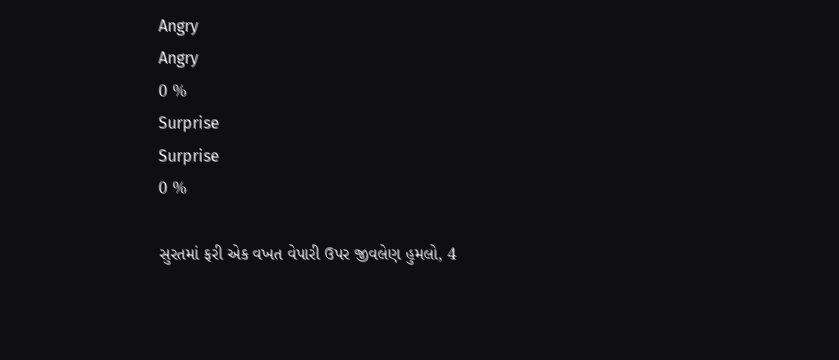Angry
Angry
0 %
Surprise
Surprise
0 %

સુરતમાં ફરી એક વખત વેપારી ઉપર જીવલેણ હુમલો, 4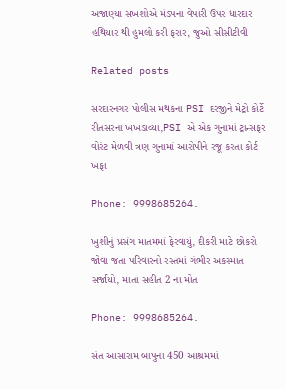અજાણ્યા સખશોએ મંડપના વેપારી ઉપર ધારદાર હથિયાર થી હુમલો કરી ફરાર, જુઓ સીસીટીવી

Related posts

સરદારનગર પોલીસ મથકના PSI દરજીને મેટ્રો કોર્ટે રીતસરના ખખડાવ્યા,PSI એ એક ગુનામાં ટ્રાન્સફર વોરંટ મેળવી ત્રણ ગુનામાં આરોપીને રજૂ કરતા કોર્ટ ખફા

Phone: 9998685264.

ખુશીનું પ્રસંગ માતમમાં ફેરવાયું, દીકરી માટે છોકરો જોવા જતા પરિવારનો રસ્તમાં ગંભીર અકસ્માત સર્જાયો, માતા સહીત 2 ના મોત

Phone: 9998685264.

સંત આસારામ બાપુના 450 આશ્રમમાં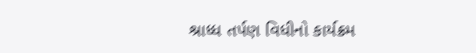શ્રાધ્ધ તર્પણ વિધીનો કાર્યક્રમ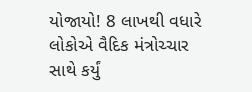યોજાયો! 8 લાખથી વધારે લોકોએ વૈદિક મંત્રોચ્ચાર સાથે કર્યું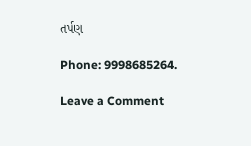તર્પણ

Phone: 9998685264.

Leave a Comment